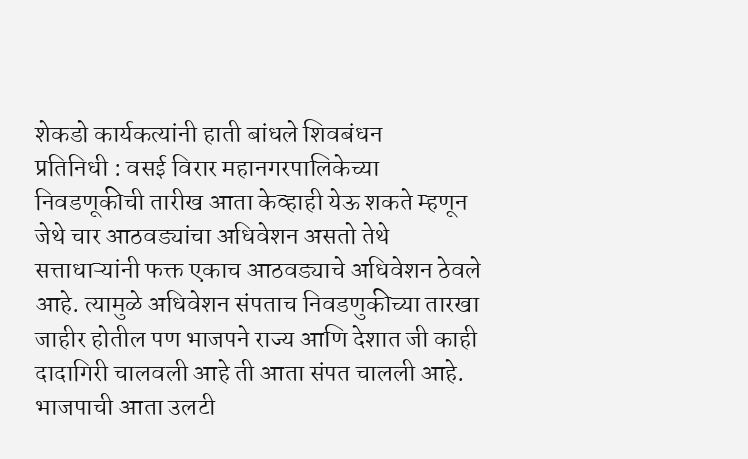शेकडो कार्यकत्यांनी हाती बांधले शिवबंधन
प्रतिनिधी : वसई विरार महानगरपालिकेच्या निवडणूकीची तारीख आता केव्हाही येऊ शकते म्हणून जेथे चार आठवड्यांचा अधिवेशन असतो तेथे सत्ताधाऱ्यांनी फक्त एकाच आठवड्याचे अधिवेशन ठेवले आहे. त्यामुळे अधिवेशन संपताच निवडणुकीच्या तारखा जाहीर होतील पण भाजपने राज्य आणि देशात जी काही दादागिरी चालवली आहे ती आता संपत चालली आहे. भाजपाची आता उलटी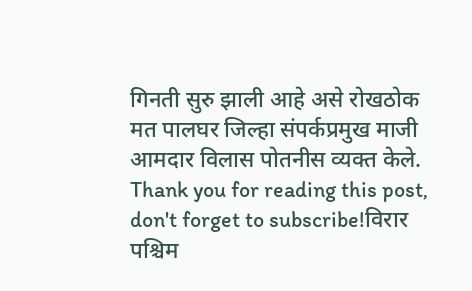गिनती सुरु झाली आहे असे रोखठोक मत पालघर जिल्हा संपर्कप्रमुख माजी आमदार विलास पोतनीस व्यक्त केले.
Thank you for reading this post, don't forget to subscribe!विरार पश्चिम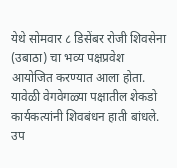येथे सोमवार ८ डिसेंबर रोजी शिवसेना (उबाठा) चा भव्य पक्षप्रवेश आयोजित करण्यात आला होता. यावेळी वेगवेगळ्या पक्षातील शेकडो कार्यकत्यांनी शिवबंधन हाती बांधले. उप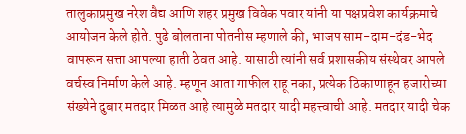तालुकाप्रमुख नरेश वैद्य आणि शहर प्रमुख विवेक पवार यांनी या पक्षप्रवेश कार्यक्रमाचे आयोजन केले होते. पुढे बोलताना पोतनीस म्हणाले की, भाजप साम-दाम-दंड-भेद वापरून सत्ता आपल्या हाती ठेवत आहे. यासाठी त्यांनी सर्व प्रशासकीय संस्थेवर आपले वर्चस्व निर्माण केले आहे. म्हणून आता गाफील राहू नका, प्रत्येक ठिकाणाहून हजारोच्या संख्येने दुबार मतदार मिळत आहे त्यामुळे मतदार यादी महत्त्वाची आहे. मतदार यादी चेक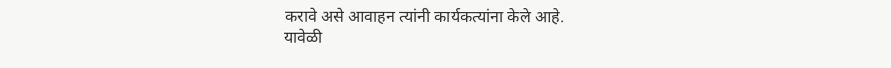करावे असे आवाहन त्यांनी कार्यकत्यांना केले आहे.
यावेळी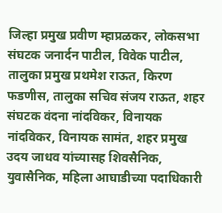जिल्हा प्रमुख प्रवीण म्हाप्रळकर, लोकसभा संघटक जनार्दन पाटील, विवेक पाटील, तालुका प्रमुख प्रथमेश राऊत, किरण फडणीस, तालुका सचिव संजय राऊत, शहर संघटक वंदना नांदविकर, विनायक नांदविकर, विनायक सामंत, शहर प्रमुख उदय जाधव यांच्यासह शिवसैनिक, युवासैनिक, महिला आघाडीच्या पदाधिकारी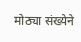मोठ्या संख्येने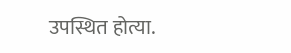उपस्थित होत्या.